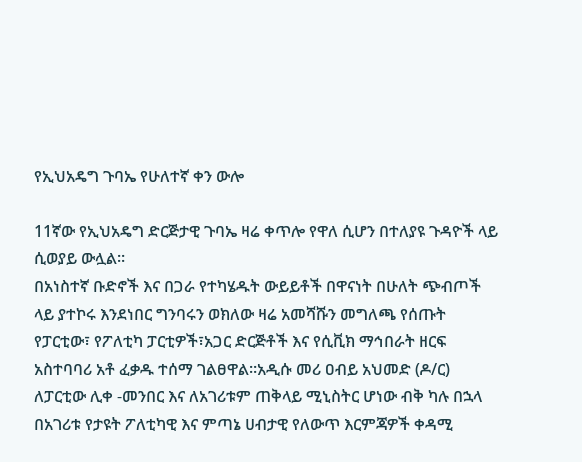የኢህአዴግ ጉባኤ የሁለተኛ ቀን ውሎ

11ኛው የኢህአዴግ ድርጅታዊ ጉባኤ ዛሬ ቀጥሎ የዋለ ሲሆን በተለያዩ ጉዳዮች ላይ ሲወያይ ውሏል።
በአነስተኛ ቡድኖች እና በጋራ የተካሄዱት ውይይቶች በዋናነት በሁለት ጭብጦች ላይ ያተኮሩ እንደነበር ግንባሩን ወክለው ዛሬ አመሻሹን መግለጫ የሰጡት የፓርቲው፣ የፖለቲካ ፓርቲዎች፣አጋር ድርጅቶች እና የሲቪክ ማኅበራት ዘርፍ አስተባባሪ አቶ ፈቃዱ ተሰማ ገልፀዋል።አዲሱ መሪ ዐብይ አህመድ (ዶ/ር) ለፓርቲው ሊቀ -መንበር እና ለአገሪቱም ጠቅላይ ሚኒስትር ሆነው ብቅ ካሉ በኋላ በአገሪቱ የታዩት ፖለቲካዊ እና ምጣኔ ሀብታዊ የለውጥ እርምጃዎች ቀዳሚ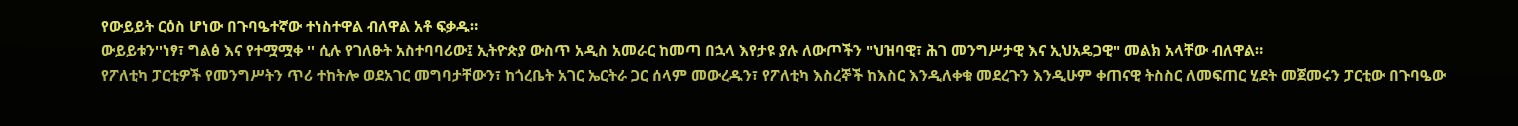የውይይት ርዕስ ሆነው በጉባዔተኛው ተነስተዋል ብለዋል አቶ ፍቃዱ።
ውይይቱን''ነፃ፣ ግልፅ እና የተሟሟቀ '' ሲሉ የገለፁት አስተባባሪው፤ ኢትዮጵያ ውስጥ አዲስ አመራር ከመጣ በኋላ እየታዩ ያሉ ለውጦችን "ህዝባዊ፣ ሕገ መንግሥታዊ እና ኢህአዴጋዊ" መልክ አላቸው ብለዋል።
የፖለቲካ ፓርቲዎች የመንግሥትን ጥሪ ተከትሎ ወደአገር መግባታቸውን፣ ከጎረቤት አገር ኤርትራ ጋር ሰላም መውረዱን፣ የፖለቲካ እስረኞች ከእስር እንዲለቀቁ መደረጉን እንዲሁም ቀጠናዊ ትስስር ለመፍጠር ሂደት መጀመሩን ፓርቲው በጉባዔው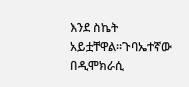እንደ ስኬት አይቷቸዋል።ጉባኤተኛው በዲሞክራሲ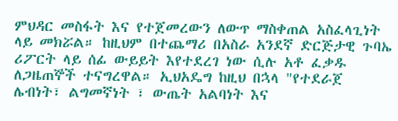ምህዳር መስፋት እና የተጀመረውን ለውጥ ማስቀጠል አስፈላጊነት ላይ መክሯል። ከዚህም በተጨማሪ በአስራ አንደኛ ድርጅታዊ ጉባኤ ሪፖርት ላይ ሰፊ ውይይት እየተደረገ ነው ሲሉ አቶ ፈቃዱ ለጋዜጠኞች ተናግረዋል። ኢህአዴግ ከዚህ በኋላ "የተደራጀ ሌብነት፣ ልግመኛነት ፣ ውጤት አልባነት እና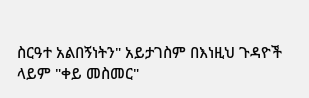ስርዓተ አልበኝነትን" አይታገስም በእነዚህ ጉዳዮች ላይም "ቀይ መስመር"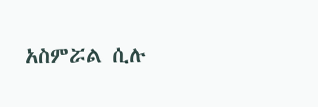አስምሯል ሲሉ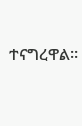ተናግረዋል።